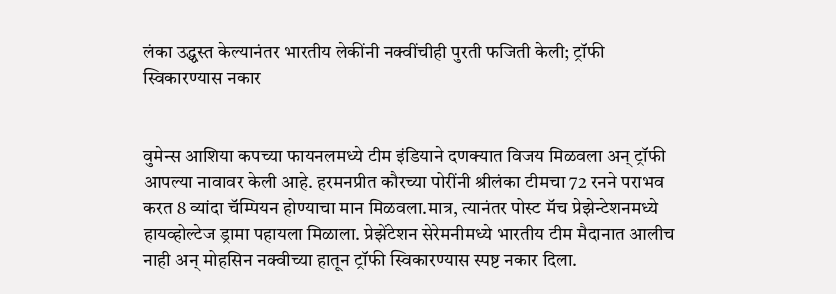लंका उद्ध्वस्त केल्यानंतर भारतीय लेकींनी नक्वींचीही पुरती फजिती केली; ट्रॉफी स्विकारण्यास नकार


वुमेन्स आशिया कपच्या फायनलमध्ये टीम इंडियाने दणक्यात विजय मिळवला अन् ट्रॉफी आपल्या नावावर केली आहे. हरमनप्रीत कौरच्या पोरींनी श्रीलंका टीमचा 72 रनने पराभव करत 8 व्यांदा चॅम्पियन होण्याचा मान मिळवला.मात्र, त्यानंतर पोस्ट मॅच प्रेझेन्टेशनमध्ये हायव्होल्टेज ड्रामा पहायला मिळाला. प्रेझेंटेशन सेरेमनीमध्ये भारतीय टीम मैदानात आलीच नाही अन् मोहसिन नक्वीच्या हातून ट्रॉफी स्विकारण्यास स्पष्ट नकार दिला.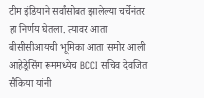टीम इंडियाने सर्वांसोबत झालेल्या चर्चेनंतर हा निर्णय घेतला. त्यावर आता बीसीसीआयची भूमिका आता समोर आली आहेड्रेसिंग रूममध्येच BCCI सचिव देवजित सैकिया यांनी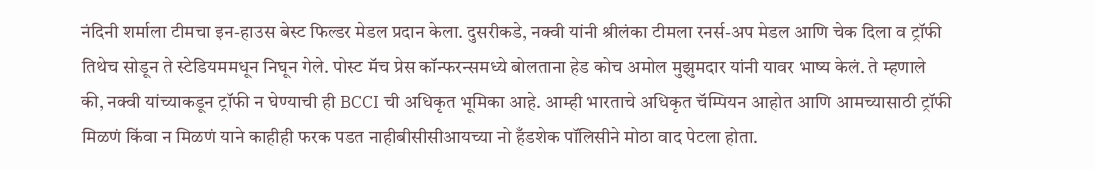नंदिनी शर्माला टीमचा इन-हाउस बेस्ट फिल्डर मेडल प्रदान केला. दुसरीकडे, नक्वी यांनी श्रीलंका टीमला रनर्स-अप मेडल आणि चेक दिला व ट्रॉफी तिथेच सोडून ते स्टेडियममधून निघून गेले. पोस्ट मॅच प्रेस कॉन्फरन्समध्ये बोलताना हेड कोच अमोल मुझुमदार यांनी यावर भाष्य केलं. ते म्हणाले की, नक्वी यांच्याकडून ट्रॉफी न घेण्याची ही BCCI ची अधिकृत भूमिका आहे. आम्ही भारताचे अधिकृत चॅम्पियन आहोत आणि आमच्यासाठी ट्रॉफी मिळणं किंवा न मिळणं याने काहीही फरक पडत नाहीबीसीसीआयच्या नो हँडशेक पॉलिसीने मोठा वाद पेटला होता.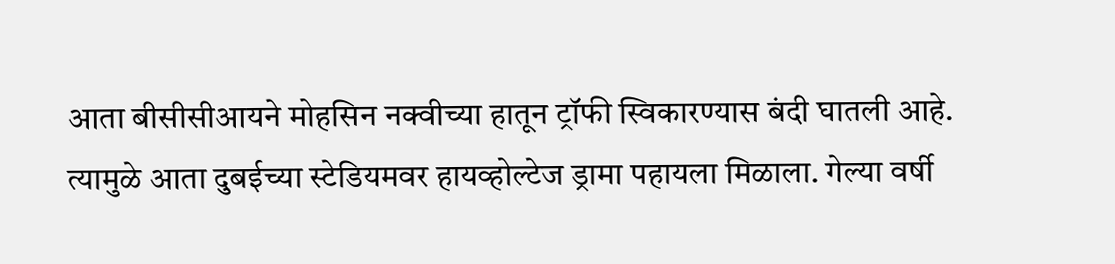आता बीसीसीआयने मोहसिन नक्वीच्या हातून ट्रॉफी स्विकारण्यास बंदी घातली आहे. त्यामुळे आता दुबईच्या स्टेडियमवर हायव्होल्टेज ड्रामा पहायला मिळाला. गेल्या वर्षी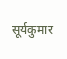सूर्यकुमार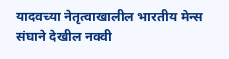यादवच्या नेतृत्वाखालील भारतीय मेन्स संघाने देखील नक्वी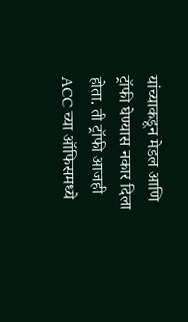यांच्याकडून मेडल आणि ट्रॉफी घेण्यास नकार दिला होता. ती ट्रॉफी आजही ACC च्या ऑफिसमध्ये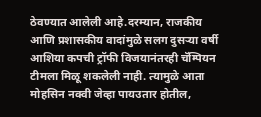ठेवण्यात आलेली आहे.दरम्यान, राजकीय आणि प्रशासकीय वादांमुळे सलग दुसऱ्या वर्षी आशिया कपची ट्रॉफी विजयानंतरही चॅम्पियन टीमला मिळू शकलेली नाही. त्यामुळे आता मोहसिन नक्वी जेव्हा पायउतार होतील,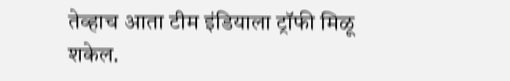तेव्हाच आता टीम इंडियाला ट्रॉफी मिळू शकेल.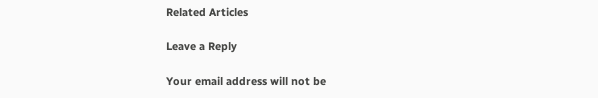Related Articles

Leave a Reply

Your email address will not be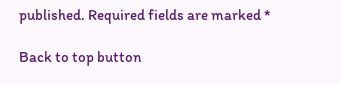published. Required fields are marked *

Back to top button